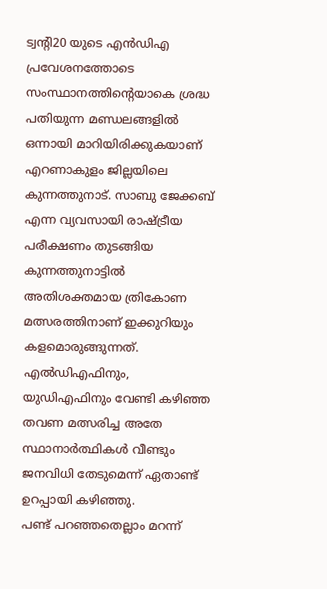ട്വന്റി20 യുടെ എൻഡിഎ പ്രവേശനത്തോടെ സംസ്ഥാനത്തിന്റെയാകെ ശ്രദ്ധ പതിയുന്ന മണ്ഡലങ്ങളിൽ ഒന്നായി മാറിയിരിക്കുകയാണ് എറണാകുളം ജില്ലയിലെ കുന്നത്തുനാട്. സാബു ജേക്കബ് എന്ന വ്യവസായി രാഷ്ട്രീയ പരീക്ഷണം തുടങ്ങിയ കുന്നത്തുനാട്ടിൽ അതിശക്തമായ ത്രികോണ മത്സരത്തിനാണ് ഇക്കുറിയും കളമൊരുങ്ങുന്നത്. എൽഡിഎഫിനും, യുഡിഎഫിനും വേണ്ടി കഴിഞ്ഞ തവണ മത്സരിച്ച അതേ സ്ഥാനാർത്ഥികൾ വീണ്ടും ജനവിധി തേടുമെന്ന് ഏതാണ്ട് ഉറപ്പായി കഴിഞ്ഞു.
പണ്ട് പറഞ്ഞതെല്ലാം മറന്ന്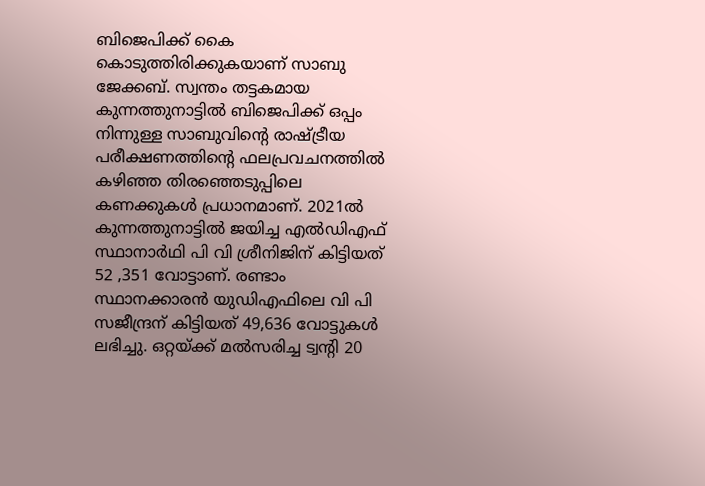ബിജെപിക്ക് കൈ കൊടുത്തിരിക്കുകയാണ് സാബു ജേക്കബ്. സ്വന്തം തട്ടകമായ കുന്നത്തുനാട്ടിൽ ബിജെപിക്ക് ഒപ്പം നിന്നുള്ള സാബുവിന്റെ രാഷ്ട്രീയ പരീക്ഷണത്തിന്റെ ഫലപ്രവചനത്തിൽ കഴിഞ്ഞ തിരഞ്ഞെടുപ്പിലെ കണക്കുകൾ പ്രധാനമാണ്. 2021ൽ കുന്നത്തുനാട്ടിൽ ജയിച്ച എൽഡിഎഫ് സ്ഥാനാർഥി പി വി ശ്രീനിജിന് കിട്ടിയത് 52 ,351 വോട്ടാണ്. രണ്ടാം സ്ഥാനക്കാരൻ യുഡിഎഫിലെ വി പി സജീന്ദ്രന് കിട്ടിയത് 49,636 വോട്ടുകൾ ലഭിച്ചു. ഒറ്റയ്ക്ക് മൽസരിച്ച ട്വന്റി 20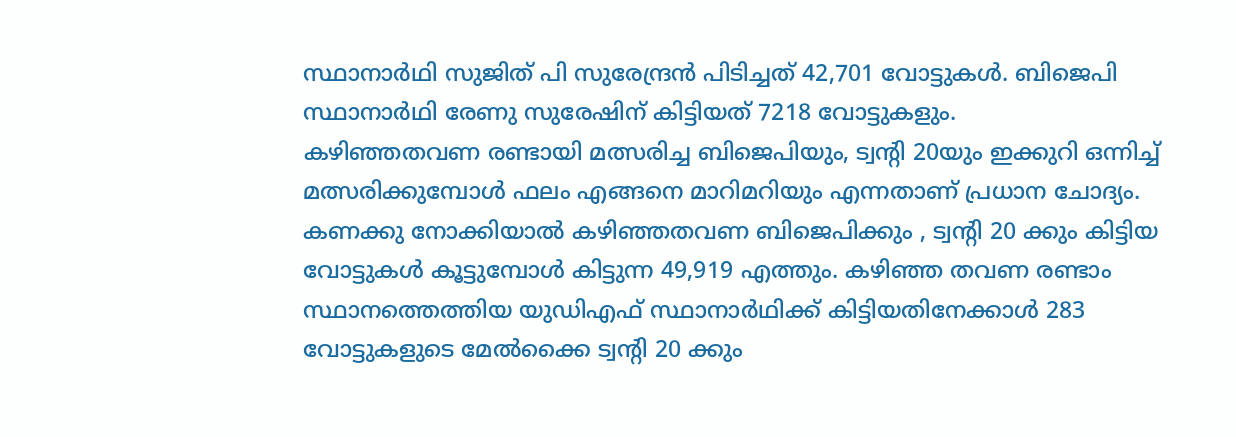സ്ഥാനാർഥി സുജിത് പി സുരേന്ദ്രൻ പിടിച്ചത് 42,701 വോട്ടുകൾ. ബിജെപി സ്ഥാനാർഥി രേണു സുരേഷിന് കിട്ടിയത് 7218 വോട്ടുകളും.
കഴിഞ്ഞതവണ രണ്ടായി മത്സരിച്ച ബിജെപിയും, ട്വന്റി 20യും ഇക്കുറി ഒന്നിച്ച് മത്സരിക്കുമ്പോൾ ഫലം എങ്ങനെ മാറിമറിയും എന്നതാണ് പ്രധാന ചോദ്യം. കണക്കു നോക്കിയാൽ കഴിഞ്ഞതവണ ബിജെപിക്കും , ട്വന്റി 20 ക്കും കിട്ടിയ വോട്ടുകൾ കൂട്ടുമ്പോൾ കിട്ടുന്ന 49,919 എത്തും. കഴിഞ്ഞ തവണ രണ്ടാം സ്ഥാനത്തെത്തിയ യുഡിഎഫ് സ്ഥാനാർഥിക്ക് കിട്ടിയതിനേക്കാൾ 283 വോട്ടുകളുടെ മേൽക്കൈ ട്വന്റി 20 ക്കും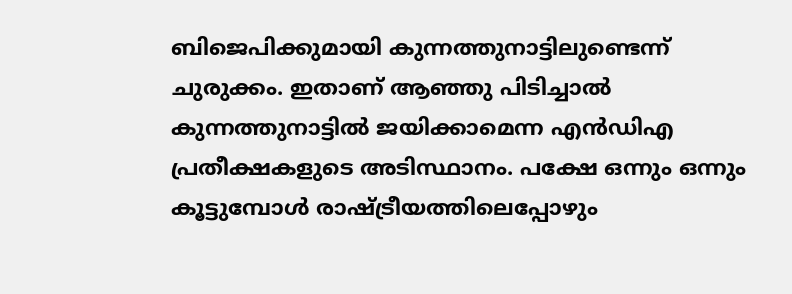ബിജെപിക്കുമായി കുന്നത്തുനാട്ടിലുണ്ടെന്ന് ചുരുക്കം. ഇതാണ് ആഞ്ഞു പിടിച്ചാൽ കുന്നത്തുനാട്ടിൽ ജയിക്കാമെന്ന എൻഡിഎ പ്രതീക്ഷകളുടെ അടിസ്ഥാനം. പക്ഷേ ഒന്നും ഒന്നും കൂട്ടുമ്പോൾ രാഷ്ട്രീയത്തിലെപ്പോഴും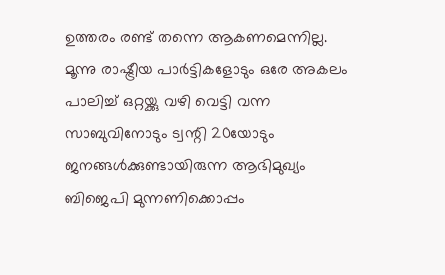ഉത്തരം രണ്ട് തന്നെ ആകണമെന്നില്ല.
മൂന്നു രാഷ്ട്രീയ പാർട്ടികളോടും ഒരേ അകലം പാലിച്ച് ഒറ്റയ്ക്കു വഴി വെട്ടി വന്ന സാബുവിനോടും ട്വന്റി 20യോടും ജനങ്ങൾക്കുണ്ടായിരുന്ന ആഭിമുഖ്യം ബിജെപി മുന്നണിക്കൊപ്പം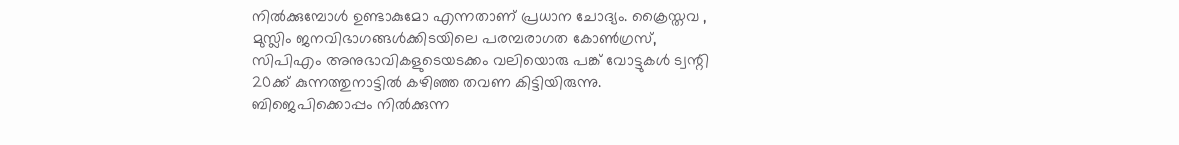നിൽക്കുമ്പോൾ ഉണ്ടാകുമോ എന്നതാണ് പ്രധാന ചോദ്യം. ക്രൈസ്തവ , മുസ്ലിം ജനവിഭാഗങ്ങൾക്കിടയിലെ പരമ്പരാഗത കോൺഗ്രസ്, സിപിഎം അനുഭാവികളുടെയടക്കം വലിയൊരു പങ്ക് വോട്ടുകൾ ട്വന്റി 20ക്ക് കുന്നത്തുനാട്ടിൽ കഴിഞ്ഞ തവണ കിട്ടിയിരുന്നു. ബിജെപിക്കൊപ്പം നിൽക്കുന്ന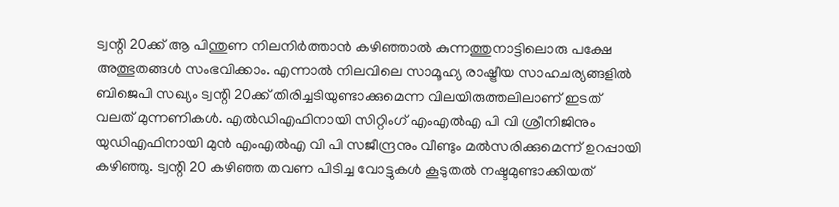ട്വന്റി 20ക്ക് ആ പിന്തുണ നിലനിർത്താൻ കഴിഞ്ഞാൽ കുന്നത്തുനാട്ടിലൊരു പക്ഷേ അത്ഭുതങ്ങൾ സംഭവിക്കാം. എന്നാൽ നിലവിലെ സാമൂഹ്യ രാഷ്ട്രീയ സാഹചര്യങ്ങളിൽ ബിജെപി സഖ്യം ട്വന്റി 20ക്ക് തിരിച്ചടിയുണ്ടാക്കുമെന്ന വിലയിരുത്തലിലാണ് ഇടത് വലത് മുന്നണികൾ. എൽഡിഎഫിനായി സിറ്റിംഗ് എംഎൽഎ പി വി ശ്രീനിജിനും യുഡിഎഫിനായി മുൻ എംഎൽഎ വി പി സജീന്ദ്രനും വീണ്ടും മൽസരിക്കുമെന്ന് ഉറപ്പായി കഴിഞ്ഞു. ട്വന്റി 20 കഴിഞ്ഞ തവണ പിടിച്ച വോട്ടുകൾ കൂടുതൽ നഷ്ടമുണ്ടാക്കിയത്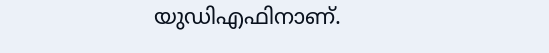യുഡിഎഫിനാണ്.